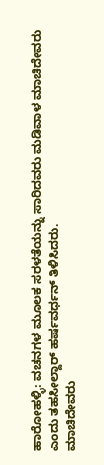ಹಾರೋಹಳ್ಳಿ: ವಚನಗಳ ಮೂಲಕ ಸರಳತೆಯನ್ನು ಸಾರಿದವರು ಮಡಿವಾಳ ಮಾಚಿದೇವರು ಎಂದು ತಹಸೀಲ್ದಾರ್ ಹರ್ಷವರ್ಧನ್ ತಿಳಿಸಿದರು.
ಮಾಚಿದೇವರು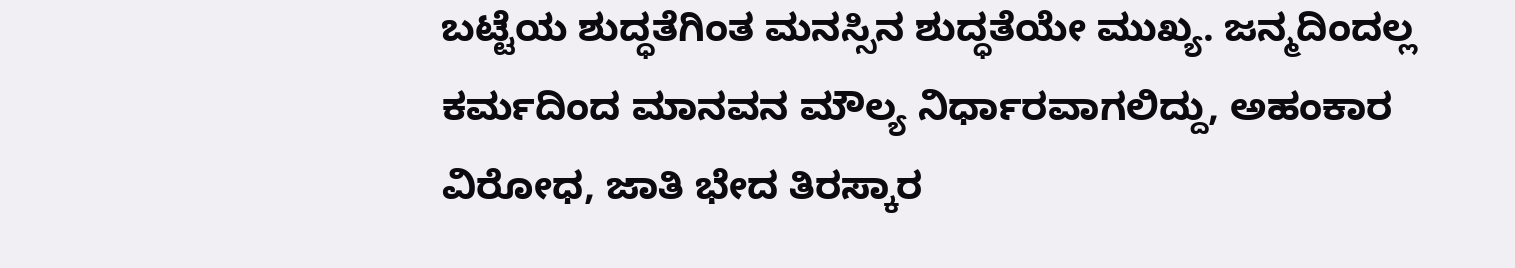ಬಟ್ಟೆಯ ಶುದ್ಧತೆಗಿಂತ ಮನಸ್ಸಿನ ಶುದ್ಧತೆಯೇ ಮುಖ್ಯ. ಜನ್ಮದಿಂದಲ್ಲ ಕರ್ಮದಿಂದ ಮಾನವನ ಮೌಲ್ಯ ನಿರ್ಧಾರವಾಗಲಿದ್ದು, ಅಹಂಕಾರ ವಿರೋಧ, ಜಾತಿ ಭೇದ ತಿರಸ್ಕಾರ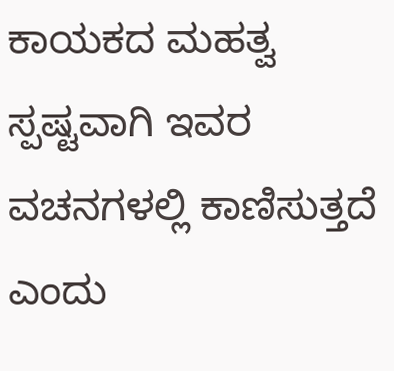ಕಾಯಕದ ಮಹತ್ವ ಸ್ಪಷ್ಟವಾಗಿ ಇವರ ವಚನಗಳಲ್ಲಿ ಕಾಣಿಸುತ್ತದೆ ಎಂದು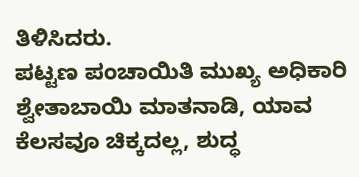ತಿಳಿಸಿದರು.
ಪಟ್ಟಣ ಪಂಚಾಯಿತಿ ಮುಖ್ಯ ಅಧಿಕಾರಿ ಶ್ವೇತಾಬಾಯಿ ಮಾತನಾಡಿ, ಯಾವ ಕೆಲಸವೂ ಚಿಕ್ಕದಲ್ಲ, ಶುದ್ಧ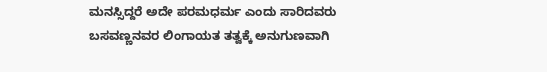ಮನಸ್ಸಿದ್ದರೆ ಅದೇ ಪರಮಧರ್ಮ ಎಂದು ಸಾರಿದವರು ಬಸವಣ್ಣನವರ ಲಿಂಗಾಯತ ತತ್ವಕ್ಕೆ ಅನುಗುಣವಾಗಿ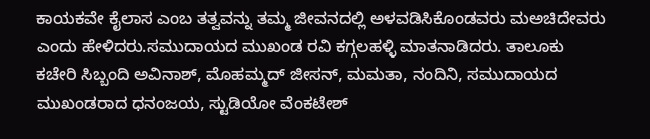ಕಾಯಕವೇ ಕೈಲಾಸ ಎಂಬ ತತ್ವವನ್ನು ತಮ್ಮ ಜೀವನದಲ್ಲಿ ಅಳವಡಿಸಿಕೊಂಡವರು ಮಅಚಿದೇವರು ಎಂದು ಹೇಳಿದರು.ಸಮುದಾಯದ ಮುಖಂಡ ರವಿ ಕಗ್ಗಲಹಳ್ಳಿ ಮಾತನಾಡಿದರು. ತಾಲೂಕು ಕಚೇರಿ ಸಿಬ್ಬಂದಿ ಅವಿನಾಶ್, ಮೊಹಮ್ಮದ್ ಜೀಸನ್, ಮಮತಾ, ನಂದಿನಿ, ಸಮುದಾಯದ ಮುಖಂಡರಾದ ಧನಂಜಯ, ಸ್ಟುಡಿಯೋ ವೆಂಕಟೇಶ್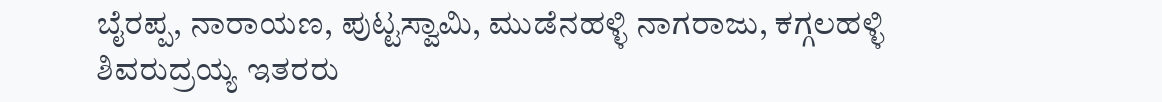ಬೈರಪ್ಪ, ನಾರಾಯಣ, ಪುಟ್ಟಸ್ವಾಮಿ, ಮುಡೆನಹಳ್ಳಿ ನಾಗರಾಜು, ಕಗ್ಗಲಹಳ್ಳಿ ಶಿವರುದ್ರಯ್ಯ ಇತರರು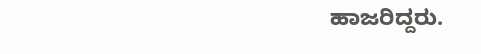ಹಾಜರಿದ್ದರು.